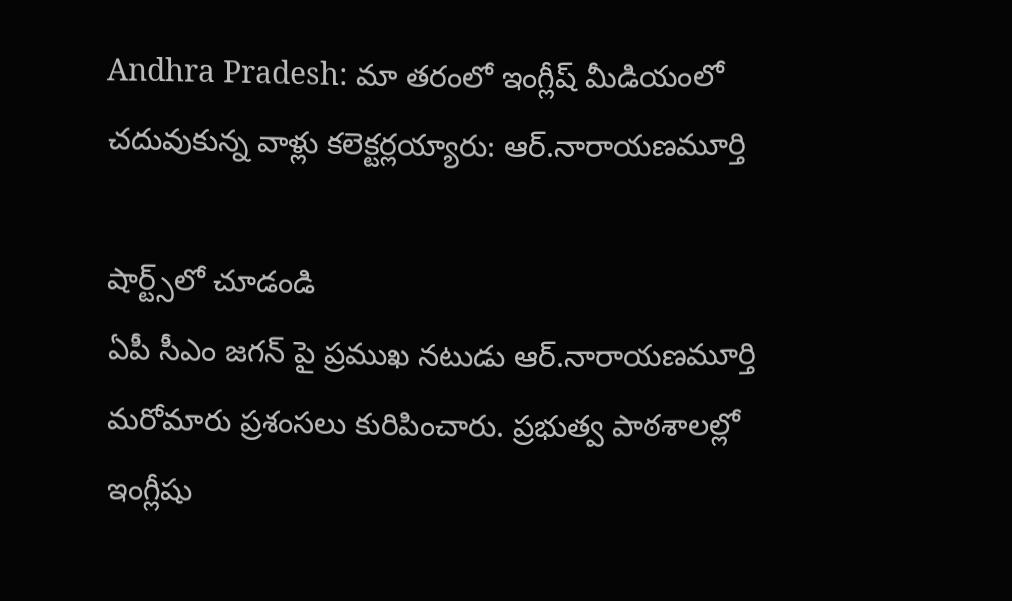Andhra Pradesh: మా తరంలో ఇంగ్లీష్ మీడియంలో చదువుకున్న వాళ్లు కలెక్టర్లయ్యారు: ఆర్.నారాయణమూర్తి

షార్ట్స్‌లో చూడండి
ఏపీ సీఎం జగన్ పై ప్రముఖ నటుడు ఆర్.నారాయణమూర్తి మరోమారు ప్రశంసలు కురిపించారు. ప్రభుత్వ పాఠశాలల్లో ఇంగ్లీషు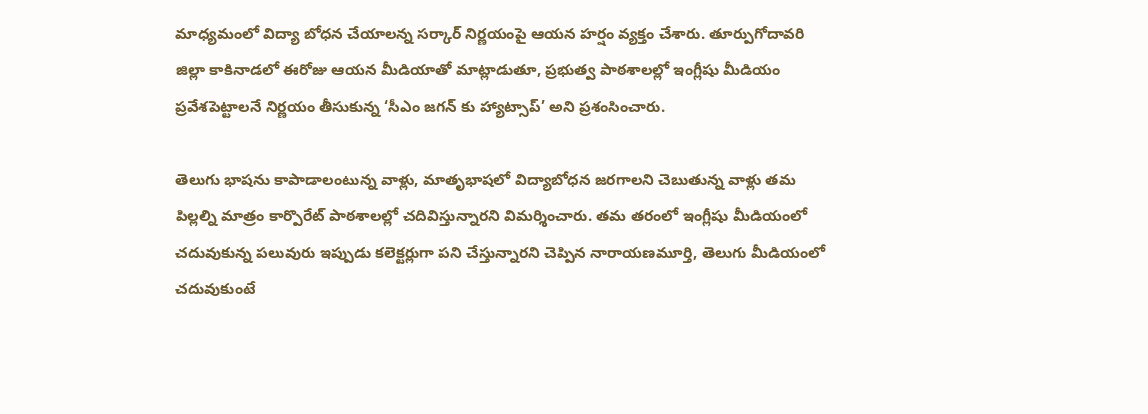మాధ్యమంలో విద్యా బోధన చేయాలన్న సర్కార్ నిర్ణయంపై ఆయన హర్షం వ్యక్తం చేశారు. తూర్పుగోదావరి జిల్లా కాకినాడలో ఈరోజు ఆయన మీడియాతో మాట్లాడుతూ, ప్రభుత్వ పాఠశాలల్లో ఇంగ్లీషు మీడియం ప్రవేశపెట్టాలనే నిర్ణయం తీసుకున్న ‘సీఎం జగన్ కు హ్యాట్సాప్’ అని ప్రశంసించారు.

తెలుగు భాషను కాపాడాలంటున్న వాళ్లు, మాతృభాషలో విద్యాబోధన జరగాలని చెబుతున్న వాళ్లు తమ పిల్లల్ని మాత్రం కార్పొరేట్ పాఠశాలల్లో చదివిస్తున్నారని విమర్శించారు. తమ తరంలో ఇంగ్లీషు మీడియంలో చదువుకున్న పలువురు ఇప్పుడు కలెక్టర్లుగా పని చేస్తున్నారని చెప్పిన నారాయణమూర్తి, తెలుగు మీడియంలో చదువుకుంటే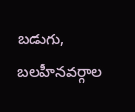బడుగు, బలహీనవర్గాల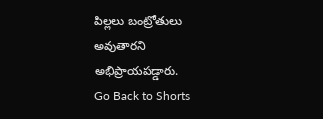పిల్లలు బంట్రోతులు అవుతారని అభిప్రాయపడ్డారు.
Go Back to Shorts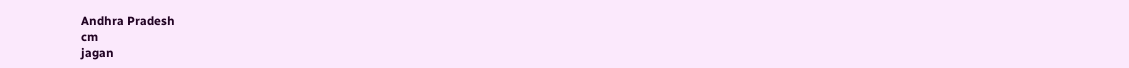Andhra Pradesh
cm
jagan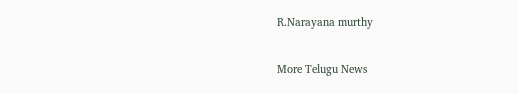R.Narayana murthy

More Telugu News